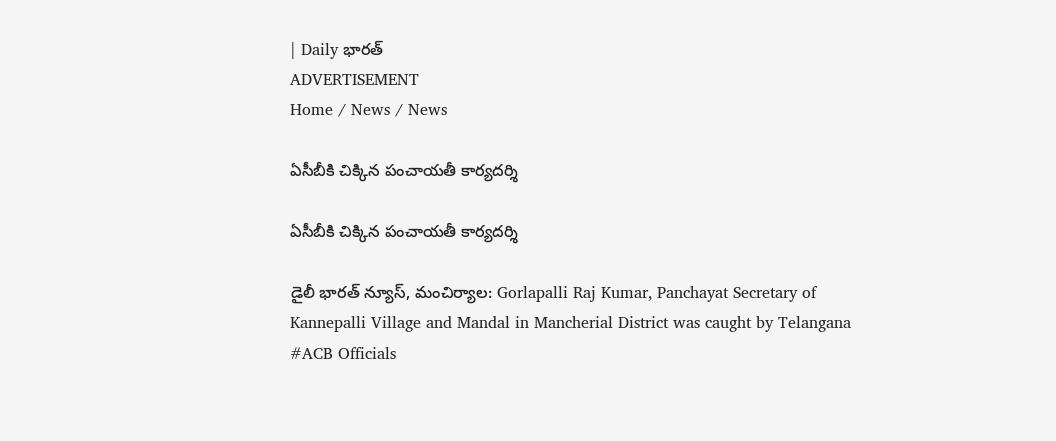| Daily భారత్
ADVERTISEMENT
Home / News / News

ఏసీబీకి చిక్కిన పంచాయతీ కార్యదర్శి

ఏసీబీకి చిక్కిన పంచాయతీ కార్యదర్శి

డైలీ భారత్ న్యూస్, మంచిర్యాల: Gorlapalli Raj Kumar, Panchayat Secretary of Kannepalli Village and Mandal in Mancherial District was caught by Telangana #ACB Officials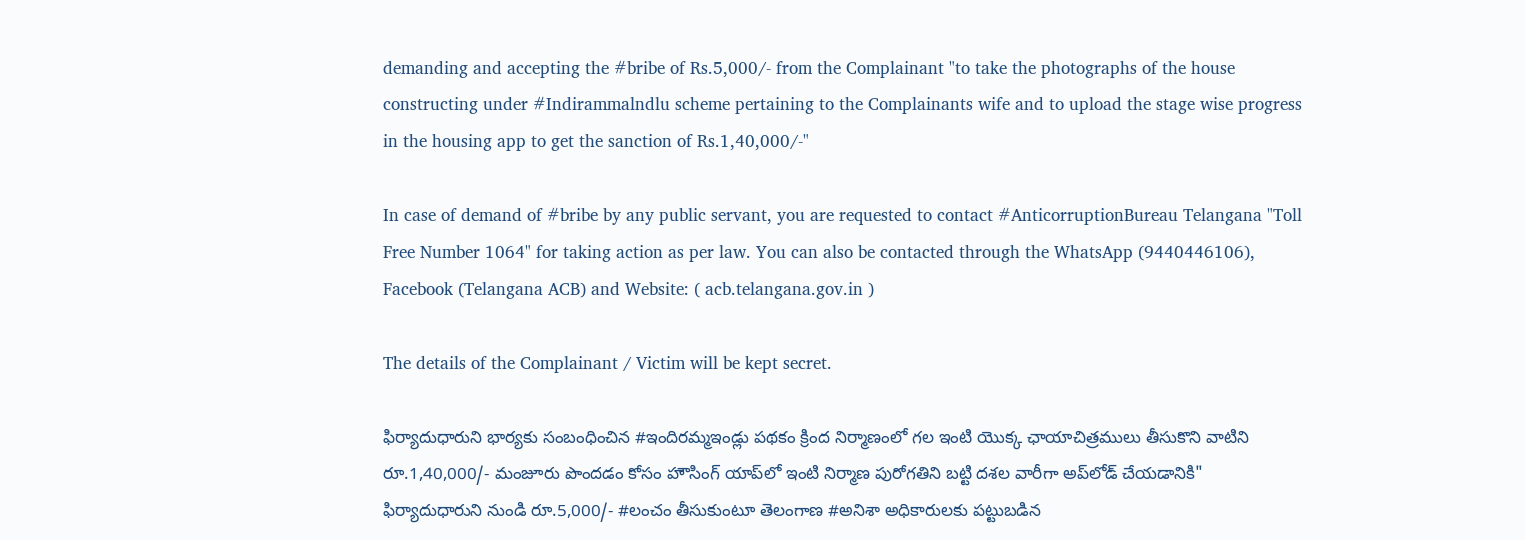demanding and accepting the #bribe of Rs.5,000/- from the Complainant "to take the photographs of the house constructing under #Indirammalndlu scheme pertaining to the Complainants wife and to upload the stage wise progress in the housing app to get the sanction of Rs.1,40,000/-"

In case of demand of #bribe by any public servant, you are requested to contact #AnticorruptionBureau Telangana "Toll Free Number 1064" for taking action as per law. You can also be contacted through the WhatsApp (9440446106), Facebook (Telangana ACB) and Website: ( acb.telangana.gov.in )

The details of the Complainant / Victim will be kept secret.

ఫిర్యాదుధారుని భార్యకు సంబంధించిన #ఇందిరమ్మఇండ్లు పథకం క్రింద నిర్మాణంలో గల ఇంటి యొక్క ఛాయాచిత్రములు తీసుకొని వాటిని రూ.1,40,000/- మంజూరు పొందడం కోసం హౌసింగ్ యాప్‌లో ఇంటి నిర్మాణ పురోగతిని బట్టి దశల వారీగా అప్‌లోడ్ చేయడానికి" ఫిర్యాదుధారుని నుండి రూ.5,000/- #లంచం తీసుకుంటూ తెలంగాణ #అనిశా అధికారులకు పట్టుబడిన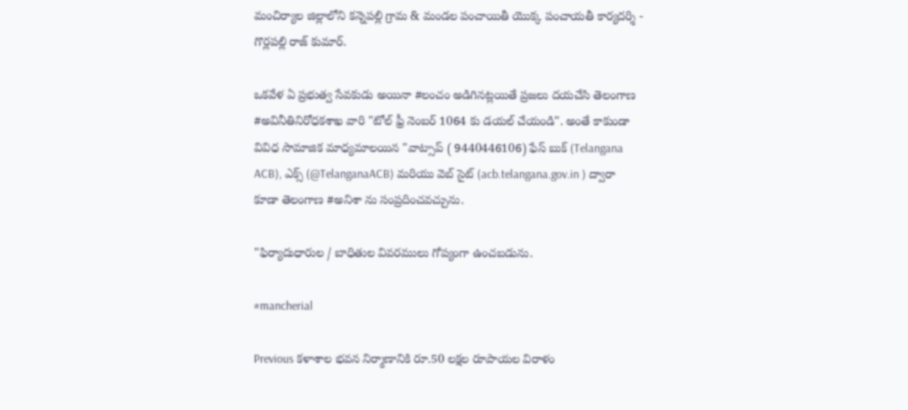మంచిర్యాల జిల్లాలోని కన్నెపల్లి గ్రామ & మండల పంచాయితీ యొక్క పంచాయతీ కార్యదర్శి - గొర్లపల్లి రాజ్ కుమార్.

ఒకవేళ ఏ ప్రభుత్వ సేవకుడు అయినా #లంచం అడిగినట్లయితే ప్రజలు దయచేసి తెలంగాణ #అవినీతినిరోధకశాఖ వారి "టోల్ ఫ్రీ నెంబర్ 1064 కు డయల్ చేయండి". అంతే కాకుండా వివిధ సామాజిక మాధ్యమాలయిన "వాట్సాప్ ( 9440446106) ఫేస్ బుక్ (Telangana ACB), ఎక్స్ (@TelanganaACB) మరియు వెబ్ సైట్ (acb.telangana.gov.in ) ద్వారా కూడా తెలంగాణ #అనిశా ను సంప్రదించవచ్చును.

"ఫిర్యాదుధారుల / బాధితుల వివరములు గోప్యంగా ఉంచబడును.

#mancherial

Previous కళాశాల భవన నిర్మాణానికి రూ.50 లక్షల రూపాయల విరాళం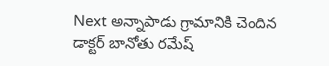Next అన్నాపాడు గ్రామానికి చెందిన డాక్టర్ బానోతు రమేష్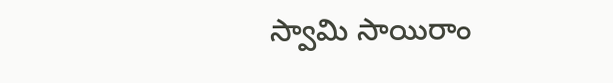స్వామి సాయిరాం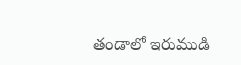తండాలో ఇరుముడి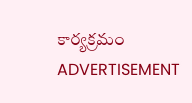కార్యక్రమం
ADVERTISEMENT